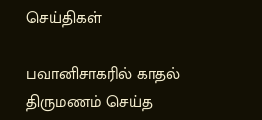செய்திகள்

பவானிசாகரில் காதல் திருமணம் செய்த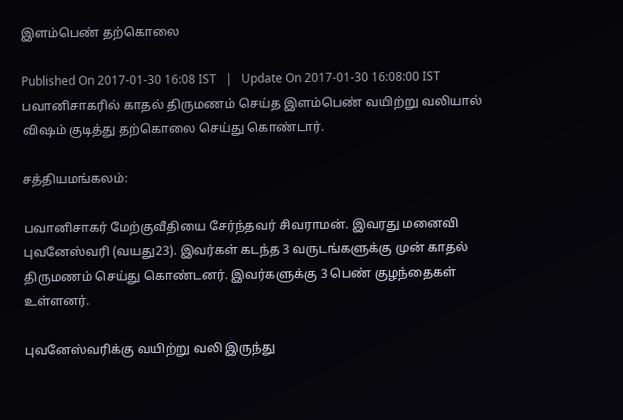இளம்பெண் தற்கொலை

Published On 2017-01-30 16:08 IST   |   Update On 2017-01-30 16:08:00 IST
பவானிசாகரில் காதல் திருமணம் செய்த இளம்பெண் வயிற்று வலியால் விஷம் குடித்து தற்கொலை செய்து கொண்டார்.

சத்தியமங்கலம்:

பவானிசாகர் மேற்குவீதியை சேர்ந்தவர் சிவராமன். இவரது மனைவி புவனேஸ்வரி (வயது23). இவர்கள் கடந்த 3 வருடங்களுக்கு முன் காதல் திருமணம் செய்து கொண்டனர். இவர்களுக்கு 3 பெண் குழந்தைகள் உள்ளனர்.

புவனேஸ்வரிக்கு வயிற்று வலி இருந்து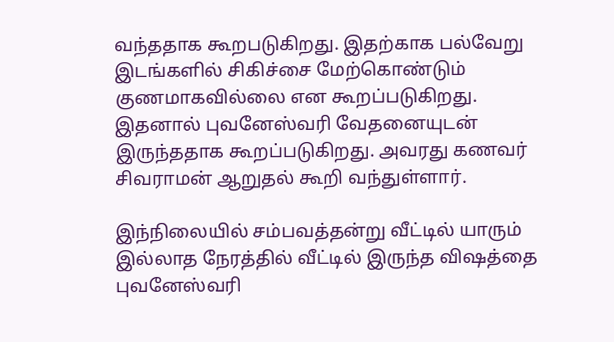வந்ததாக கூறபடுகிறது. இதற்காக பல்வேறு இடங்களில் சிகிச்சை மேற்கொண்டும் குணமாகவில்லை என கூறப்படுகிறது. இதனால் புவனேஸ்வரி வேதனையுடன் இருந்ததாக கூறப்படுகிறது. அவரது கணவர் சிவராமன் ஆறுதல் கூறி வந்துள்ளார்.

இந்நிலையில் சம்பவத்தன்று வீட்டில் யாரும் இல்லாத நேரத்தில் வீட்டில் இருந்த வி‌ஷத்தை புவனேஸ்வரி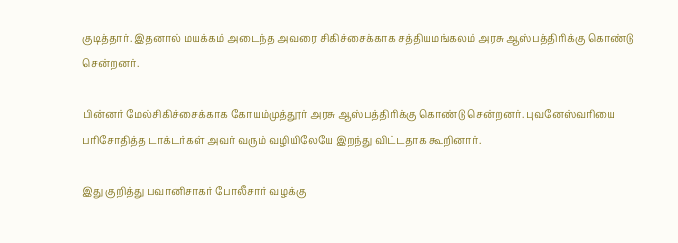குடித்தார். இதனால் மயக்கம் அடைந்த அவரை சிகிச்சைக்காக சத்தியமங்கலம் அரசு ஆஸ்பத்திரிக்கு கொண்டு சென்றனர்.

பின்னர் மேல்சிகிச்சைக்காக கோயம்முத்தூர் அரசு ஆஸ்பத்திரிக்கு கொண்டு சென்றனர். புவனேஸ்வரியை பரிசோதித்த டாக்டர்கள் அவர் வரும் வழியிலேயே இறந்து விட்டதாக கூறினார்.

இது குறித்து பவானிசாகர் போலீசார் வழக்கு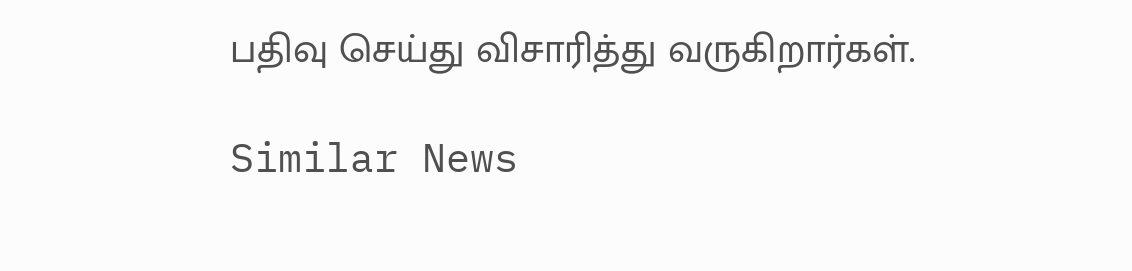பதிவு செய்து விசாரித்து வருகிறார்கள்.

Similar News